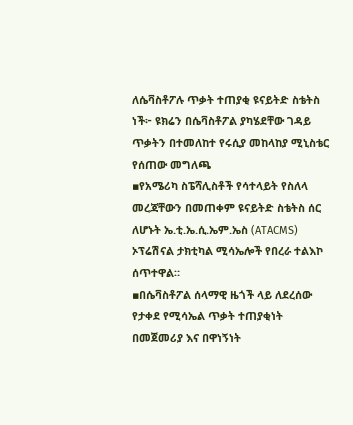ለሴቫስቶፖሉ ጥቃት ተጠያቂ ዩናይትድ ስቴትስ ነች፦ ዩክሬን በሴቫስቶፖል ያካሄደቸው ገዳይ ጥቃትን በተመለከተ የሩሲያ መከላከያ ሚኒስቴር የሰጠው መግለጫ
▪የአሜሪካ ስፔሻሊስቶች የሳተላይት የስለላ መረጃቸውን በመጠቀም ዩናይትድ ስቴትስ ሰር ለሆኑት ኤ.ቲ.ኤ.ሲ.ኤም.ኤስ (ATACMS) ኦፕሬሽናል ታክቲካል ሚሳኤሎች የበረራ ተልእኮ ሰጥተዋል።
▪በሴቫስቶፖል ሰላማዊ ዜጎች ላይ ለደረሰው የታቀደ የሚሳኤል ጥቃት ተጠያቂነት በመጀመሪያ እና በዋነኝነት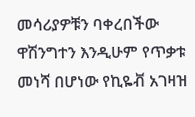መሳሪያዎቹን ባቀረበችው ዋሽንግተን እንዲሁም የጥቃቱ መነሻ በሆነው የኪዬቭ አገዛዝ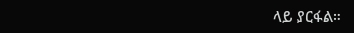ላይ ያርፋል።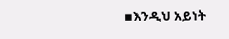▪እንዲህ አይነት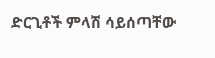ድርጊቶች ምላሽ ሳይሰጣቸው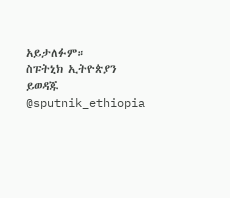አይታለፉም።
ስፑትኒክ ኢትዮጵያን ይወዳጁ @sputnik_ethiopia